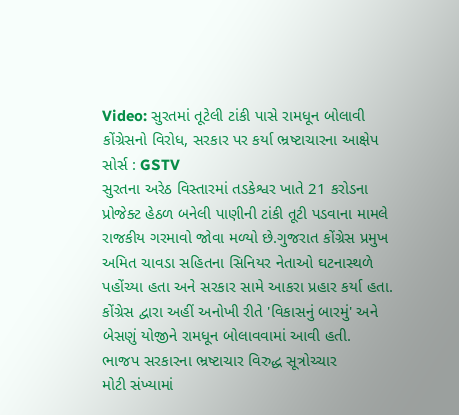Video: સુરતમાં તૂટેલી ટાંકી પાસે રામધૂન બોલાવી કોંગ્રેસનો વિરોધ, સરકાર પર કર્યા ભ્રષ્ટાચારના આક્ષેપ
સોર્સ : GSTV
સુરતના અરેઠ વિસ્તારમાં તડકેશ્વર ખાતે 21 કરોડના પ્રોજેક્ટ હેઠળ બનેલી પાણીની ટાંકી તૂટી પડવાના મામલે રાજકીય ગરમાવો જોવા મળ્યો છે.ગુજરાત કોંગ્રેસ પ્રમુખ અમિત ચાવડા સહિતના સિનિયર નેતાઓ ઘટનાસ્થળે પહોંચ્યા હતા અને સરકાર સામે આકરા પ્રહાર કર્યા હતા. કોંગ્રેસ દ્વારા અહીં અનોખી રીતે 'વિકાસનું બારમું' અને બેસણું યોજીને રામધૂન બોલાવવામાં આવી હતી.
ભાજપ સરકારના ભ્રષ્ટાચાર વિરુદ્ધ સૂત્રોચ્ચાર
મોટી સંખ્યામાં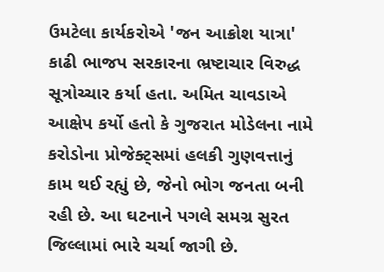ઉમટેલા કાર્યકરોએ 'જન આક્રોશ યાત્રા' કાઢી ભાજપ સરકારના ભ્રષ્ટાચાર વિરુદ્ધ સૂત્રોચ્ચાર કર્યા હતા. અમિત ચાવડાએ આક્ષેપ કર્યો હતો કે ગુજરાત મોડેલના નામે કરોડોના પ્રોજેક્ટ્સમાં હલકી ગુણવત્તાનું કામ થઈ રહ્યું છે, જેનો ભોગ જનતા બની રહી છે. આ ઘટનાને પગલે સમગ્ર સુરત જિલ્લામાં ભારે ચર્ચા જાગી છે.